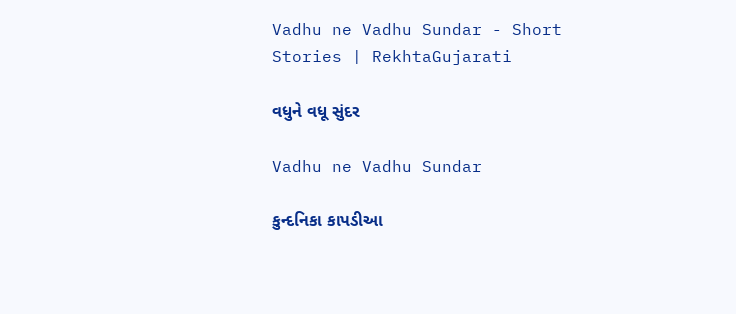Vadhu ne Vadhu Sundar - Short Stories | RekhtaGujarati

વધુને વધૂ સુંદર

Vadhu ne Vadhu Sundar

કુન્દનિકા કાપડીઆ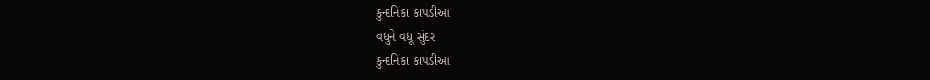કુન્દનિકા કાપડીઆ
વધુને વધૂ સુંદર
કુન્દનિકા કાપડીઆ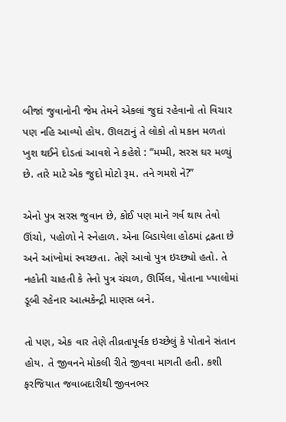બીજાં જુવાનોની જેમ તેમને એકલાં જુદાં રહેવાનો તો વિચાર પણ નહિ આવ્યો હોય. ઊલટાનું તે લોકો તો મકાન મળતાં ખુશ થઈને દોડતાં આવશે ને કહેશે : “મમ્મી, સરસ ઘર મળ્યું છે. તારે માટે એક જુદો મોટો રૂમ. તને ગમશે ને?”

એનો પુત્ર સરસ જુવાન છે, કોઈ પણ માને ગર્વ થાય તેવો ઊંચો, પહોળો ને સ્નેહાળ. એના બિડાયેલા હોઠમાં દ્રઢતા છે અને આંખોમાં સ્વચ્છતા. તેણે આવો પુત્ર ઇચ્છ્યો હતો. તે નહોતી ચાહતી કે તેનો પુત્ર ચંચળ, ઊર્મિલ, પોતાના ખ્યાલોમાં ડૂબી રહેનાર આત્મકેન્દ્રી માણસ બને.

તો પણ, એક વાર તેણે તીવ્રતાપૂર્વક ઇચ્છેલું કે પોતાને સંતાન હોય. તે જીવનને મોકલી રીતે જીવવા માગતી હતી. કશી ફરજિયાત જવાબદારીથી જીવનભર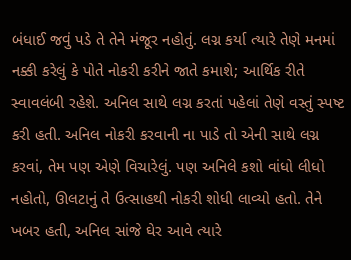બંધાઈ જવું પડે તે તેને મંજૂર નહોતું. લગ્ન કર્યા ત્યારે તેણે મનમાં નક્કી કરેલું કે પોતે નોકરી કરીને જાતે કમાશે; આર્થિક રીતે સ્વાવલંબી રહેશે. અનિલ સાથે લગ્ન કરતાં પહેલાં તેણે વસ્તું સ્પષ્ટ કરી હતી. અનિલ નોકરી કરવાની ના પાડે તો એની સાથે લગ્ન કરવાં, તેમ પણ એણે વિચારેલું. પણ અનિલે કશો વાંધો લીધો નહોતો, ઊલટાનું તે ઉત્સાહથી નોકરી શોધી લાવ્યો હતો. તેને ખબર હતી, અનિલ સાંજે ઘેર આવે ત્યારે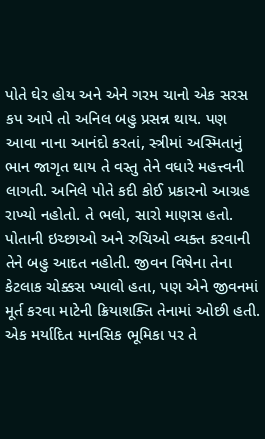પોતે ઘેર હોય અને એને ગરમ ચાનો એક સરસ કપ આપે તો અનિલ બહુ પ્રસન્ન થાય. પણ આવા નાના આનંદો કરતાં, સ્ત્રીમાં અસ્મિતાનું ભાન જાગૃત થાય તે વસ્તુ તેને વધારે મહત્ત્વની લાગતી. અનિલે પોતે કદી કોઈ પ્રકારનો આગ્રહ રાખ્યો નહોતો. તે ભલો, સારો માણસ હતો. પોતાની ઇચ્છાઓ અને રુચિઓ વ્યક્ત કરવાની તેને બહુ આદત નહોતી. જીવન વિષેના તેના કેટલાક ચોક્કસ ખ્યાલો હતા, પણ એને જીવનમાં મૂર્ત કરવા માટેની ક્રિયાશક્તિ તેનામાં ઓછી હતી. એક મર્યાદિત માનસિક ભૂમિકા પર તે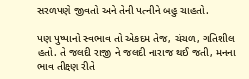સરળપણે જીવતો અને તેની પત્નીને બહુ ચાહતો.

પણ પુષ્પાનો સ્વભાવ તો એકદમ તેજ, ચંચળ, ગતિશીલ હતો. તે જલદી રાજી ને જલદી નારાજ થઈ જતી, મનના ભાવ તીક્ષ્ણ રીતે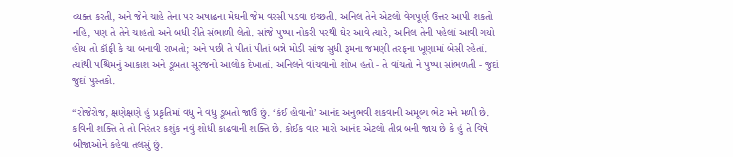વ્યક્ત કરતી, અને જેને ચાહે તેના પર અષાઢના મેઘની જેમ વરસી પડવા ઇચ્છતી. અનિલ તેને એટલો વેગપૂર્ણ ઉત્તર આપી શકતો નહિ, પણ તે તેને ચાહતો અને બધી રીતે સંભાળી લેતો. સાંજે પુષ્પા નોકરી પરથી ઘેર આવે ત્યારે, અનિલ તેની પહેલાં આવી ગયો હોય તો કૉફી કે ચા બનાવી રાખતો; અને પછી તે પીતાં પીતાં બન્ને મોડી સાંજ સુધી રૂમના જમણી તરફના ખૂણામાં બેસી રહેતાં. ત્યાંથી પશ્ચિમનું આકાશ અને ડૂબતા સૂરજનો આલોક દેખાતાં. અનિલને વાંચવાનો શોખ હતો - તે વાંચતો ને પુષ્પા સાંભળતી - જુદાં જુદાં પુસ્તકો.

“રોજેરોજ, ક્ષણેક્ષણે હું પ્રકૃતિમાં વધુ ને વધુ ડૂબતો જાઉં છું. ‘કંઈ હોવાનો’ આનંદ અનુભવી શકવાની અમૂલ્ય ભેટ મને મળી છે. કવિની શક્તિ તે તો નિરંતર કશુંક નવું શોધી કાઢવાની શક્તિ છે. કોઈક વાર મારો આનંદ એટલો તીવ્ર બની જાય છે કે હું તે વિષે બીજાઓને કહેવા તલસું છું.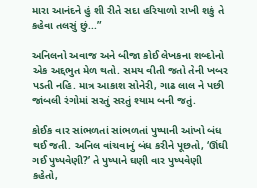મારા આનંદને હું શી રીતે સદા હરિયાળો રાખી શકું તે કહેવા તલસું છું...”

અનિલનો અવાજ અને બીજા કોઈ લેખકના શબ્દોનો એક અદ્દભુત મેળ થતો. સમય વીતી જતો તેની ખબર પડતી નહિ. માત્ર આકાશ સોનેરી, ગાઢ લાલ ને પછી જાંબલી રંગોમાં સરતું સરતું શ્યામ બની જતું.

કોઈક વાર સાંભળતાં સાંભળતાં પુષ્પાની આંખો બંધ થઈ જતી. અનિલ વાંચવાનું બંધ કરીને પૂછતો, ‘ઊંઘી ગઈ પુષ્પવેણી?’ તે પુષ્પાને ઘણી વાર પુષ્પવેણી કહેતો,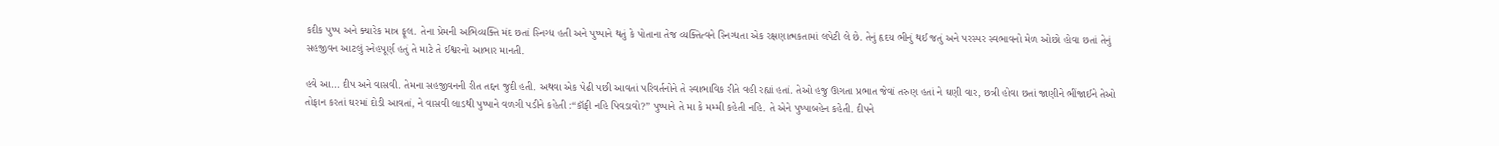કદીક પુષ્પ અને ક્યારેક માત્ર ફૂલ. તેના પ્રેમની અભિવ્યક્તિ મંદ છતાં સ્નિગ્ધ હતી અને પુષ્પાને થતું કે પોતાના તેજ વ્યક્તિત્વને સ્નિગ્ધતા એક રક્ષણાત્મકતામાં લપેટી લે છે. તેનું હૃદય ભીનું થઈ જતું અને પરસ્પર સ્વભાવનો મેળ ઓછો હોવા છતાં તેનું સહજીવન આટલું સ્નેહપૂર્ણ હતું તે માટે તે ઈશ્વરનો આભાર માનતી.

હવે આ... દીપ અને વાસવી. તેમના સહજીવનની રીત તદ્દન જુદી હતી. અથવા એક પેઢી પછી આવતાં પરિવર્તનોને તે સ્વાભાવિક રીતે વહી રહ્યાં હતાં. તેઓ હજુ ઊગતા પ્રભાત જેવાં તરુણ હતાં ને ઘણી વાર, છત્રી હોવા છતાં જાણીને ભીંજાઈને તેઓ તોફાન કરતાં ઘરમાં દોડી આવતાં, ને વાસવી લાડથી પુષ્પાને વળગી પડીને કહેતી :“કૉફી નહિ પિવડાવો?” પુષ્પાને તે મા કે મમ્મી કહેતી નહિ. તે એને પુષ્પાબહેન કહેતી. દીપને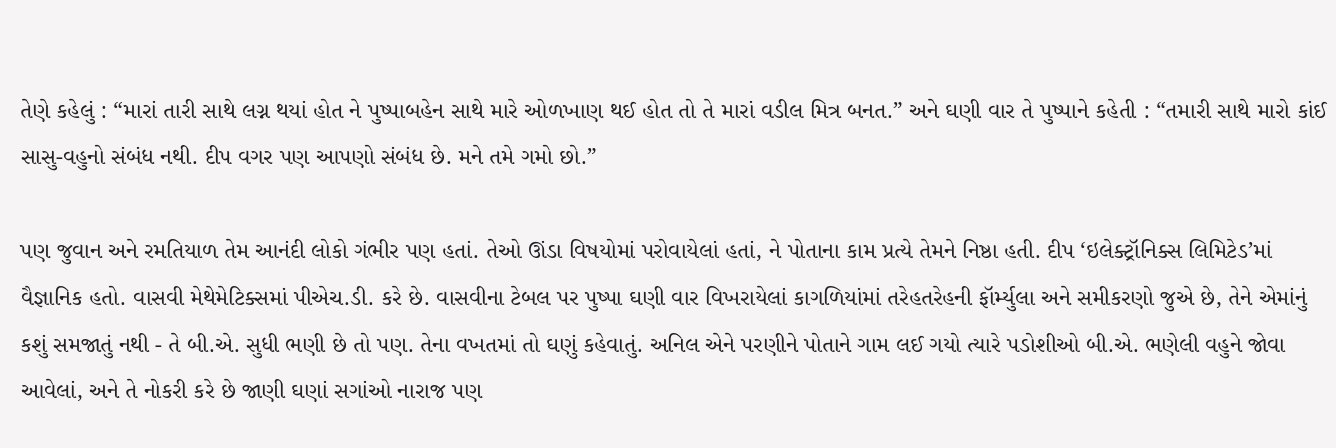તેણે કહેલું : “મારાં તારી સાથે લગ્ન થયાં હોત ને પુષ્પાબહેન સાથે મારે ઓળખાણ થઈ હોત તો તે મારાં વડીલ મિત્ર બનત.” અને ઘણી વાર તે પુષ્પાને કહેતી : “તમારી સાથે મારો કાંઈ સાસુ-વહુનો સંબંધ નથી. દીપ વગર પણ આપણો સંબંધ છે. મને તમે ગમો છો.”

પણ જુવાન અને રમતિયાળ તેમ આનંદી લોકો ગંભીર પણ હતાં. તેઓ ઊંડા વિષયોમાં પરોવાયેલાં હતાં, ને પોતાના કામ પ્રત્યે તેમને નિષ્ઠા હતી. દીપ ‘ઇલેક્ટ્રૉનિક્સ લિમિટેડ’માં વૈજ્ઞાનિક હતો. વાસવી મેથેમેટિક્સમાં પીએચ.ડી. કરે છે. વાસવીના ટેબલ પર પુષ્પા ઘણી વાર વિખરાયેલાં કાગળિયાંમાં તરેહતરેહની ફૉર્મ્યુલા અને સમીકરણો જુએ છે, તેને એમાંનું કશું સમજાતું નથી - તે બી.એ. સુધી ભણી છે તો પણ. તેના વખતમાં તો ઘણું કહેવાતું. અનિલ એને પરણીને પોતાને ગામ લઈ ગયો ત્યારે પડોશીઓ બી.એ. ભણેલી વહુને જોવા આવેલાં, અને તે નોકરી કરે છે જાણી ઘણાં સગાંઓ નારાજ પણ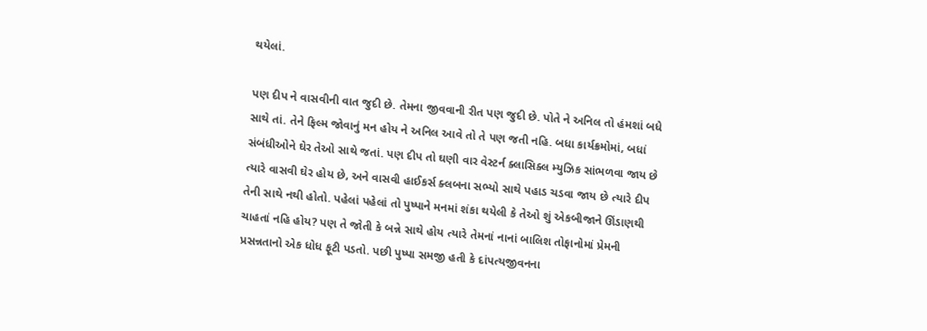થયેલાં.

પણ દીપ ને વાસવીની વાત જુદી છે. તેમના જીવવાની રીત પણ જુદી છે. પોતે ને અનિલ તો હંમશાં બધે સાથે તાં. તેને ફિલ્મ જોવાનું મન હોય ને અનિલ આવે તો તે પણ જતી નહિ. બધા કાર્યક્રમોમાં, બધાં સંબંધીઓને ઘેર તેઓ સાથે જતાં. પણ દીપ તો ઘણી વાર વેસ્ટર્ન ક્લાસિક્લ મ્યુઝિક સાંભળવા જાય છે ત્યારે વાસવી ઘેર હોય છે, અને વાસવી હાઈકર્સ ક્લબના સભ્યો સાથે પહાડ ચડવા જાય છે ત્યારે દીપ તેની સાથે નથી હોતો. પહેલાં પહેલાં તો પુષ્પાને મનમાં શંકા થયેલી કે તેઓ શું એકબીજાને ઊંડાણથી ચાહતાં નહિ હોય? પણ તે જોતી કે બન્ને સાથે હોય ત્યારે તેમનાં નાનાં બાલિશ તોફાનોમાં પ્રેમની પ્રસન્નતાનો એક ધોધ ફૂટી પડતો. પછી પુષ્પા સમજી હતી કે દાંપત્યજીવનના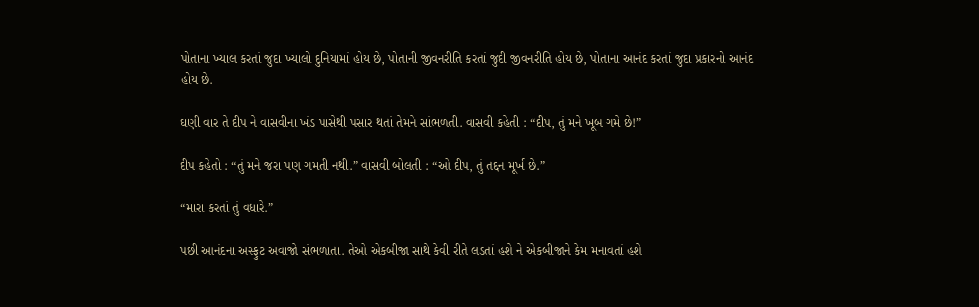પોતાના ખ્યાલ કરતાં જુદા ખ્યાલો દુનિયામાં હોય છે, પોતાની જીવનરીતિ કરતાં જુદી જીવનરીતિ હોય છે, પોતાના આનંદ કરતાં જુદા પ્રકારનો આનંદ હોય છે.

ઘણી વાર તે દીપ ને વાસવીના ખંડ પાસેથી પસાર થતાં તેમને સાંભળતી. વાસવી કહેતી : “દીપ, તું મને ખૂબ ગમે છે!”

દીપ કહેતો : “તું મને જરા પણ ગમતી નથી.” વાસવી બોલતી : “ઓ દીપ, તું તદ્દન મૂર્ખ છે.”

“મારા કરતાં તું વધારે.”

પછી આનંદના અસ્ફુટ અવાજો સંભળાતા. તેઓ એકબીજા સાથે કેવી રીતે લડતાં હશે ને એકબીજાને કેમ મનાવતાં હશે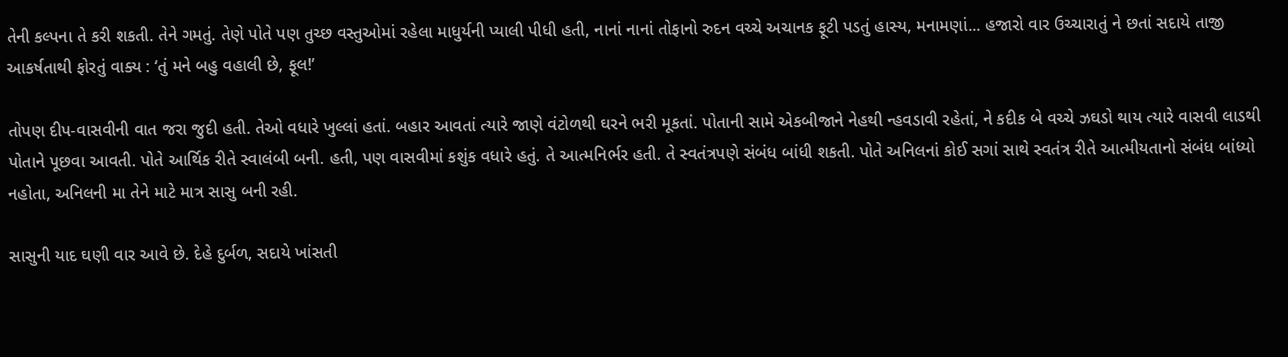તેની કલ્પના તે કરી શકતી. તેને ગમતું. તેણે પોતે પણ તુચ્છ વસ્તુઓમાં રહેલા માધુર્યની પ્યાલી પીધી હતી, નાનાં નાનાં તોફાનો રુદન વચ્ચે અચાનક ફૂટી પડતું હાસ્ય, મનામણાં... હજારો વાર ઉચ્ચારાતું ને છતાં સદાયે તાજી આકર્ષતાથી ફોરતું વાક્ય : ‘તું મને બહુ વહાલી છે, ફૂલ!’

તોપણ દીપ-વાસવીની વાત જરા જુદી હતી. તેઓ વધારે ખુલ્લાં હતાં. બહાર આવતાં ત્યારે જાણે વંટોળથી ઘરને ભરી મૂકતાં. પોતાની સામે એકબીજાને નેહથી ન્હવડાવી રહેતાં, ને કદીક બે વચ્ચે ઝઘડો થાય ત્યારે વાસવી લાડથી પોતાને પૂછવા આવતી. પોતે આર્થિક રીતે સ્વાલંબી બની. હતી, પણ વાસવીમાં કશુંક વધારે હતું. તે આત્મનિર્ભર હતી. તે સ્વતંત્રપણે સંબંધ બાંધી શકતી. પોતે અનિલનાં કોઈ સગાં સાથે સ્વતંત્ર રીતે આત્મીયતાનો સંબંધ બાંધ્યો નહોતા, અનિલની મા તેને માટે માત્ર સાસુ બની રહી.

સાસુની યાદ ઘણી વાર આવે છે. દેહે દુર્બળ, સદાયે ખાંસતી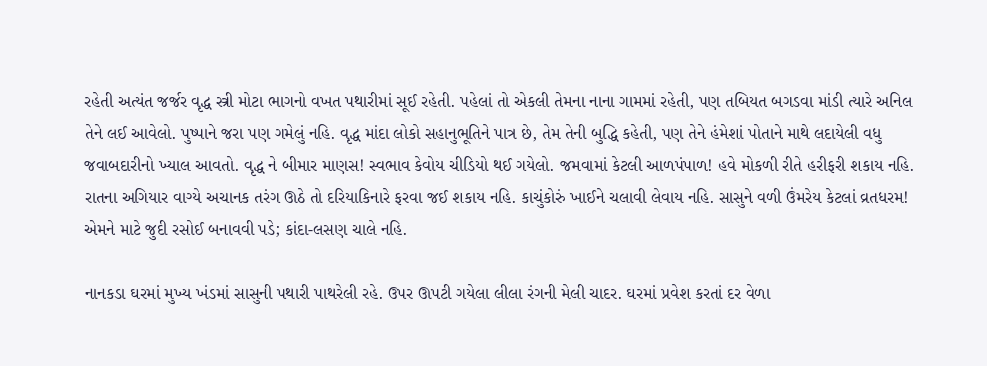રહેતી અત્યંત જર્જર વૃદ્ધ સ્ત્રી મોટા ભાગનો વખત પથારીમાં સૂઈ રહેતી. પહેલાં તો એકલી તેમના નાના ગામમાં રહેતી, પણ તબિયત બગડવા માંડી ત્યારે અનિલ તેને લઈ આવેલો. પુષ્પાને જરા પણ ગમેલું નહિ. વૃદ્ધ માંદા લોકો સહાનુભૂતિને પાત્ર છે, તેમ તેની બુદ્ધિ કહેતી, પણ તેને હંમેશાં પોતાને માથે લદાયેલી વધુ જવાબદારીનો ખ્યાલ આવતો. વૃદ્ધ ને બીમાર માણસ! સ્વભાવ કેવોય ચીડિયો થઈ ગયેલો. જમવામાં કેટલી આળપંપાળ! હવે મોકળી રીતે હરીફરી શકાય નહિ. રાતના અગિયાર વાગ્યે અચાનક તરંગ ઊઠે તો દરિયાકિનારે ફરવા જઈ શકાય નહિ. કાચુંકોરું ખાઈને ચલાવી લેવાય નહિ. સાસુને વળી ઉંમરેય કેટલાં વ્રતધરમ! એમને માટે જુદી રસોઈ બનાવવી પડે; કાંદા-લસણ ચાલે નહિ.

નાનકડા ઘરમાં મુખ્ય ખંડમાં સાસુની પથારી પાથરેલી રહે. ઉપર ઊપટી ગયેલા લીલા રંગની મેલી ચાદર. ઘરમાં પ્રવેશ કરતાં દર વેળા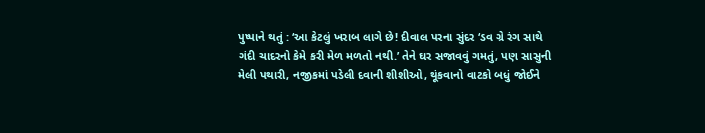પુષ્પાને થતું : ‘આ કેટલું ખરાબ લાગે છે! દીવાલ પરના સુંદર ‘ડવ ગ્રે રંગ સાથે ગંદી ચાદરનો કેમે કરી મેળ મળતો નથી.’ તેને ઘર સજાવવું ગમતું, પણ સાસુની મેલી પથારી, નજીકમાં પડેલી દવાની શીશીઓ, થૂંકવાનો વાટકો બધું જોઈને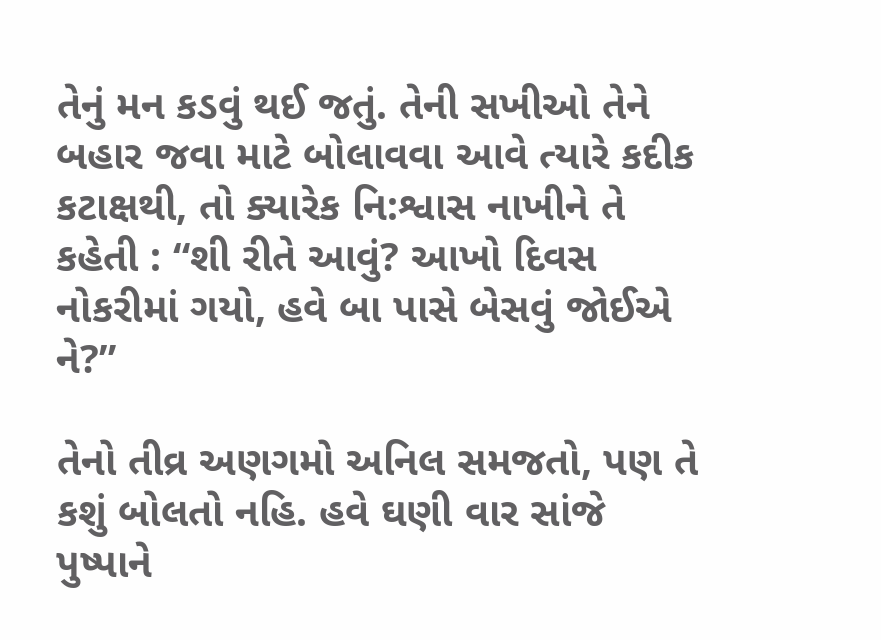તેનું મન કડવું થઈ જતું. તેની સખીઓ તેને બહાર જવા માટે બોલાવવા આવે ત્યારે કદીક કટાક્ષથી, તો ક્યારેક નિ:શ્વાસ નાખીને તે કહેતી : “શી રીતે આવું? આખો દિવસ નોકરીમાં ગયો, હવે બા પાસે બેસવું જોઈએ ને?”

તેનો તીવ્ર અણગમો અનિલ સમજતો, પણ તે કશું બોલતો નહિ. હવે ઘણી વાર સાંજે પુષ્પાને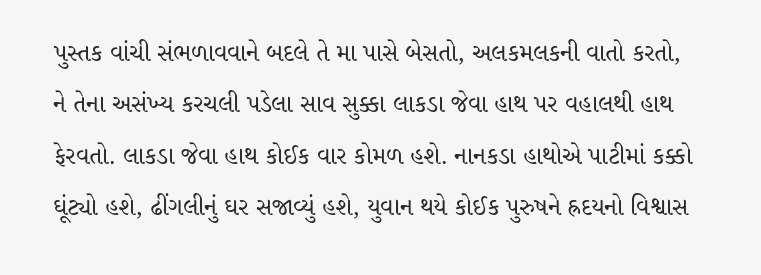પુસ્તક વાંચી સંભળાવવાને બદલે તે મા પાસે બેસતો, અલકમલકની વાતો કરતો, ને તેના અસંખ્ય કરચલી પડેલા સાવ સુક્કા લાકડા જેવા હાથ પર વહાલથી હાથ ફેરવતો. લાકડા જેવા હાથ કોઈક વાર કોમળ હશે. નાનકડા હાથોએ પાટીમાં કક્કો ઘૂંટ્યો હશે, ઢીંગલીનું ઘર સજાવ્યું હશે, યુવાન થયે કોઈક પુરુષને હ્રદયનો વિશ્વાસ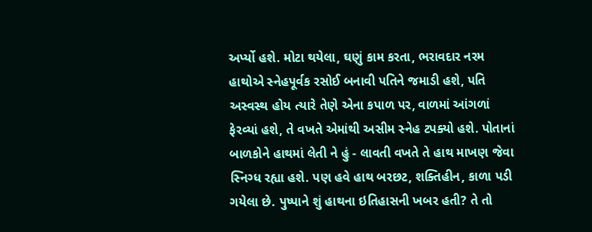અર્પ્યો હશે. મોટા થયેલા, ઘણું કામ કરતા, ભરાવદાર નરમ હાથોએ સ્નેહપૂર્વક રસોઈ બનાવી પતિને જમાડી હશે, પતિ અસ્વસ્થ હોય ત્યારે તેણે એના કપાળ પર, વાળમાં આંગળાં ફેરવ્યાં હશે, તે વખતે એમાંથી અસીમ સ્નેહ ટપક્યો હશે. પોતાનાં બાળકોને હાથમાં લેતી ને હું - લાવતી વખતે તે હાથ માખણ જેવા સ્નિગ્ધ રહ્યા હશે. પણ હવે હાથ બરછટ, શક્તિહીન, કાળા પડી ગયેલા છે. પુષ્પાને શું હાથના ઇતિહાસની ખબર હતી? તે તો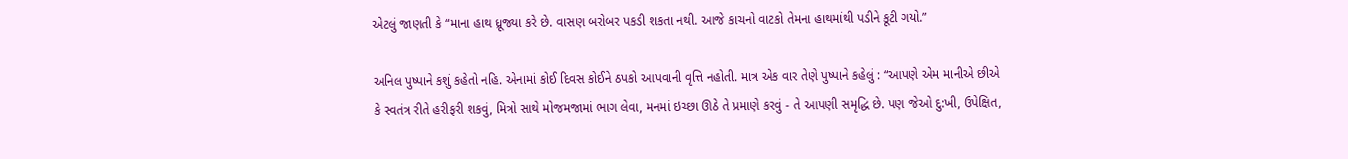એટલું જાણતી કે “માના હાથ ધ્રૂજ્યા કરે છે. વાસણ બરોબર પકડી શકતા નથી. આજે કાચનો વાટકો તેમના હાથમાંથી પડીને કૂટી ગયો.”

અનિલ પુષ્પાને કશું કહેતો નહિ. એનામાં કોઈ દિવસ કોઈને ઠપકો આપવાની વૃત્તિ નહોતી. માત્ર એક વાર તેણે પુષ્પાને કહેલું : “આપણે એમ માનીએ છીએ કે સ્વતંત્ર રીતે હરીફરી શકવું, મિત્રો સાથે મોજમજામાં ભાગ લેવા, મનમાં ઇચ્છા ઊઠે તે પ્રમાણે કરવું - તે આપણી સમૃદ્ધિ છે. પણ જેઓ દુ:ખી, ઉપેક્ષિત,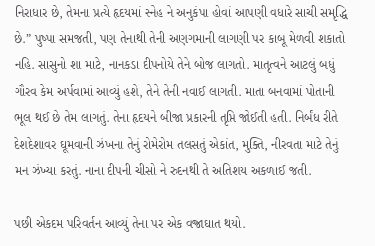નિરાધાર છે, તેમના પ્રત્યે હૃદયમાં સ્નેહ ને અનુકંપા હોવાં આપણી વધારે સાચી સમૃદ્ધિ છે.” પુષ્પા સમજતી, પણ તેનાથી તેની અણગમાની લાગણી પર કાબૂ મેળવી શકાતો નહિ. સાસુનો શા માટે, નાનકડા દીપનોયે તેને બોજ લાગતો. માતૃત્વને આટલું બધું ગૌરવ કેમ અર્પવામાં આવ્યું હશે, તેને તેની નવાઈ લાગતી. માતા બનવામાં પોતાની ભૂલ થઈ છે તેમ લાગતું. તેના હૃદયને બીજા પ્રકારની તૃપ્તિ જોઈતી હતી. નિર્બંધ રીતે દેશદેશાવર ઘૂમવાની ઝંખના તેનું રોમેરોમ તલસતું એકાંત, મુક્તિ, નીરવતા માટે તેનું મન ઝંખ્યા કરતું. નાના દીપની ચીસો ને રુદનથી તે અતિશય અકળાઈ જતી.

પછી એકદમ પરિવર્તન આવ્યું તેના પર એક વજ્રાઘાત થયો.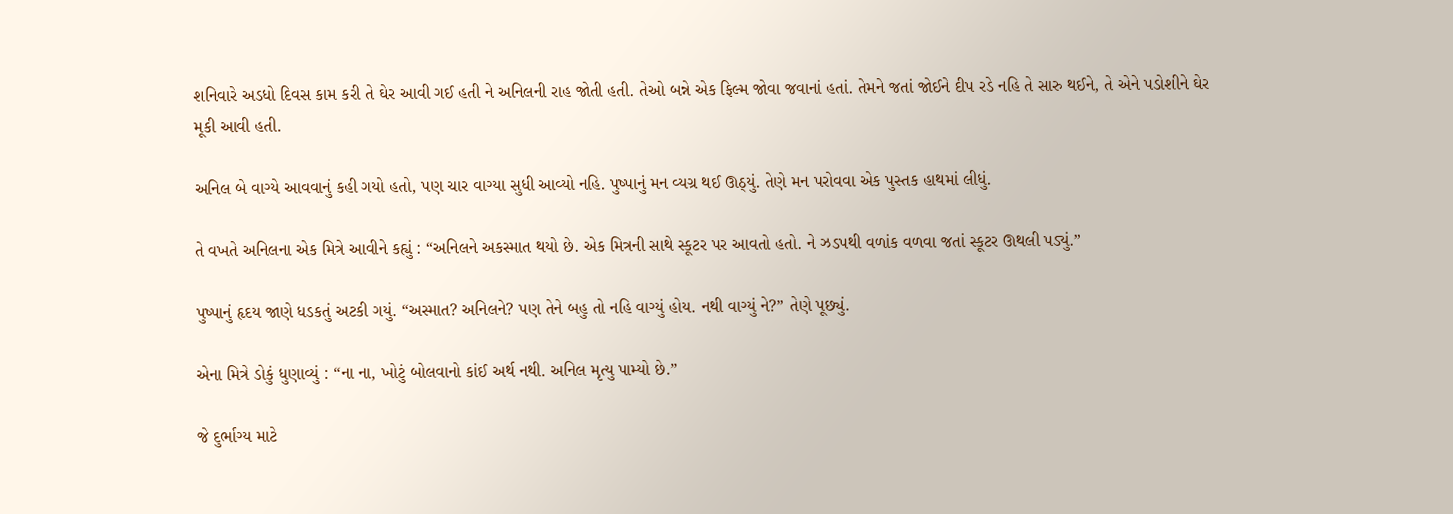શનિવારે અડધો દિવસ કામ કરી તે ઘેર આવી ગઈ હતી ને અનિલની રાહ જોતી હતી. તેઓ બન્ને એક ફિલ્મ જોવા જવાનાં હતાં. તેમને જતાં જોઈને દીપ રડે નહિ તે સારુ થઈને, તે એને પડોશીને ઘેર મૂકી આવી હતી.

અનિલ બે વાગ્યે આવવાનું કહી ગયો હતો, પણ ચાર વાગ્યા સુધી આવ્યો નહિ. પુષ્પાનું મન વ્યગ્ર થઈ ઊઠ્યું. તેણે મન પરોવવા એક પુસ્તક હાથમાં લીધું.

તે વખતે અનિલના એક મિત્રે આવીને કહ્યું : “અનિલને અકસ્માત થયો છે. એક મિત્રની સાથે સ્કૂટર પર આવતો હતો. ને ઝડપથી વળાંક વળવા જતાં સ્કૂટર ઊથલી પડ્યું.”

પુષ્પાનું હૃદય જાણે ધડકતું અટકી ગયું. “અસ્માત? અનિલને? પણ તેને બહુ તો નહિ વાગ્યું હોય. નથી વાગ્યું ને?” તેણે પૂછ્યું.

એના મિત્રે ડોકું ધુણાવ્યું : “ના ના, ખોટું બોલવાનો કાંઈ અર્થ નથી. અનિલ મૃત્યુ પામ્યો છે.”

જે દુર્ભાગ્ય માટે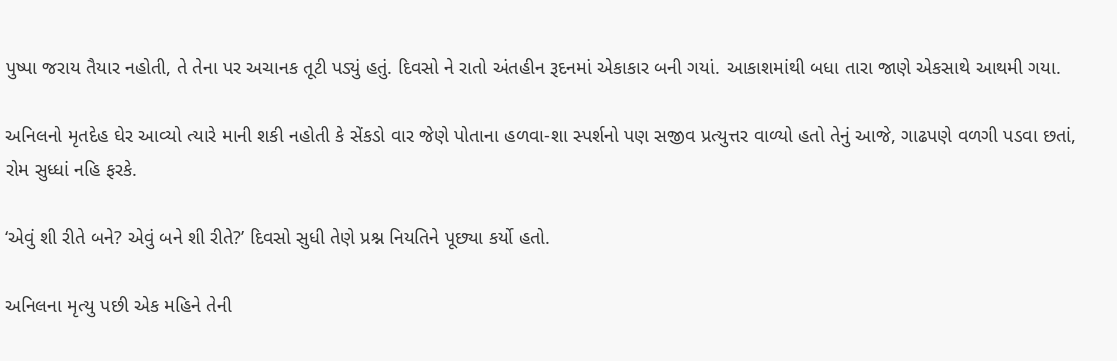પુષ્પા જરાય તૈયાર નહોતી, તે તેના પર અચાનક તૂટી પડ્યું હતું. દિવસો ને રાતો અંતહીન રૂદનમાં એકાકાર બની ગયાં. આકાશમાંથી બધા તારા જાણે એકસાથે આથમી ગયા.

અનિલનો મૃતદેહ ઘેર આવ્યો ત્યારે માની શકી નહોતી કે સેંકડો વાર જેણે પોતાના હળવા-શા સ્પર્શનો પણ સજીવ પ્રત્યુત્તર વાળ્યો હતો તેનું આજે, ગાઢપણે વળગી પડવા છતાં, રોમ સુધ્ધાં નહિ ફરકે.

‘એવું શી રીતે બને? એવું બને શી રીતે?’ દિવસો સુધી તેણે પ્રશ્ન નિયતિને પૂછ્યા કર્યો હતો.

અનિલના મૃત્યુ પછી એક મહિને તેની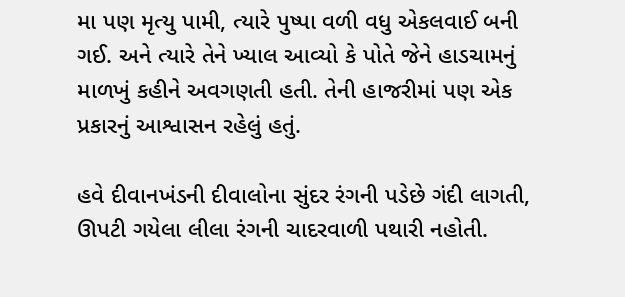મા પણ મૃત્યુ પામી, ત્યારે પુષ્પા વળી વધુ એકલવાઈ બની ગઈ. અને ત્યારે તેને ખ્યાલ આવ્યો કે પોતે જેને હાડચામનું માળખું કહીને અવગણતી હતી. તેની હાજરીમાં પણ એક પ્રકારનું આશ્વાસન રહેલું હતું.

હવે દીવાનખંડની દીવાલોના સુંદર રંગની પડેછે ગંદી લાગતી, ઊપટી ગયેલા લીલા રંગની ચાદરવાળી પથારી નહોતી.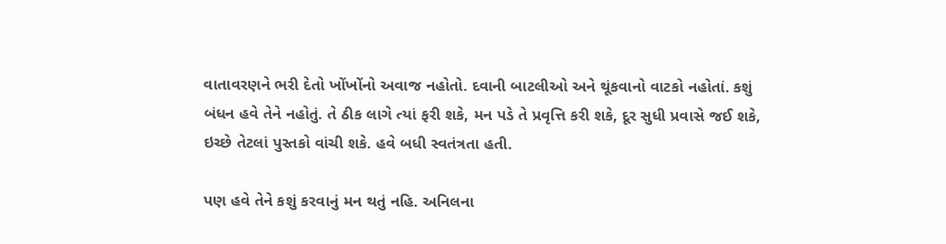વાતાવરણને ભરી દેતો ખોંખોંનો અવાજ નહોતો. દવાની બાટલીઓ અને થૂંકવાનો વાટકો નહોતાં. કશું બંધન હવે તેને નહોતું. તે ઠીક લાગે ત્યાં ફરી શકે, મન પડે તે પ્રવૃત્તિ કરી શકે, દૂર સુધી પ્રવાસે જઈ શકે, ઇચ્છે તેટલાં પુસ્તકો વાંચી શકે. હવે બધી સ્વતંત્રતા હતી.

પણ હવે તેને કશું કરવાનું મન થતું નહિ. અનિલના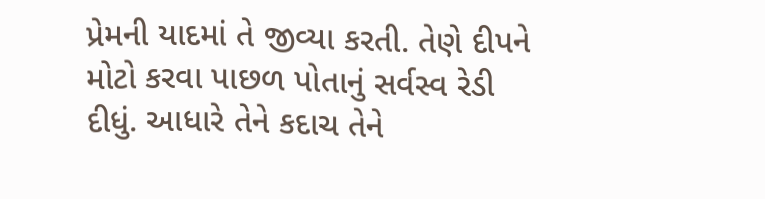પ્રેમની યાદમાં તે જીવ્યા કરતી. તેણે દીપને મોટો કરવા પાછળ પોતાનું સર્વસ્વ રેડી દીધું. આધારે તેને કદાચ તેને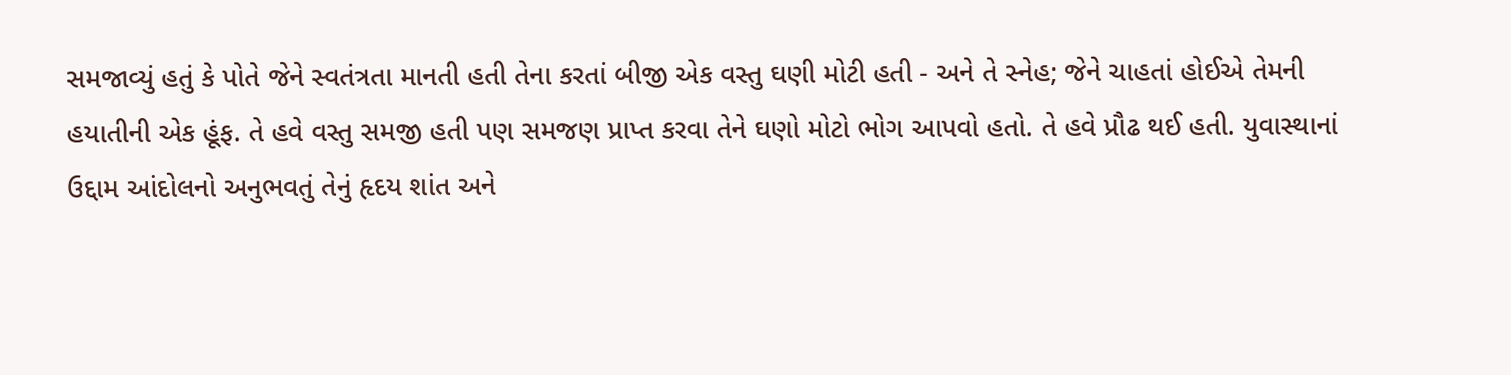સમજાવ્યું હતું કે પોતે જેને સ્વતંત્રતા માનતી હતી તેના કરતાં બીજી એક વસ્તુ ઘણી મોટી હતી - અને તે સ્નેહ; જેને ચાહતાં હોઈએ તેમની હયાતીની એક હૂંફ. તે હવે વસ્તુ સમજી હતી પણ સમજણ પ્રાપ્ત કરવા તેને ઘણો મોટો ભોગ આપવો હતો. તે હવે પ્રૌઢ થઈ હતી. યુવાસ્થાનાં ઉદ્દામ આંદોલનો અનુભવતું તેનું હૃદય શાંત અને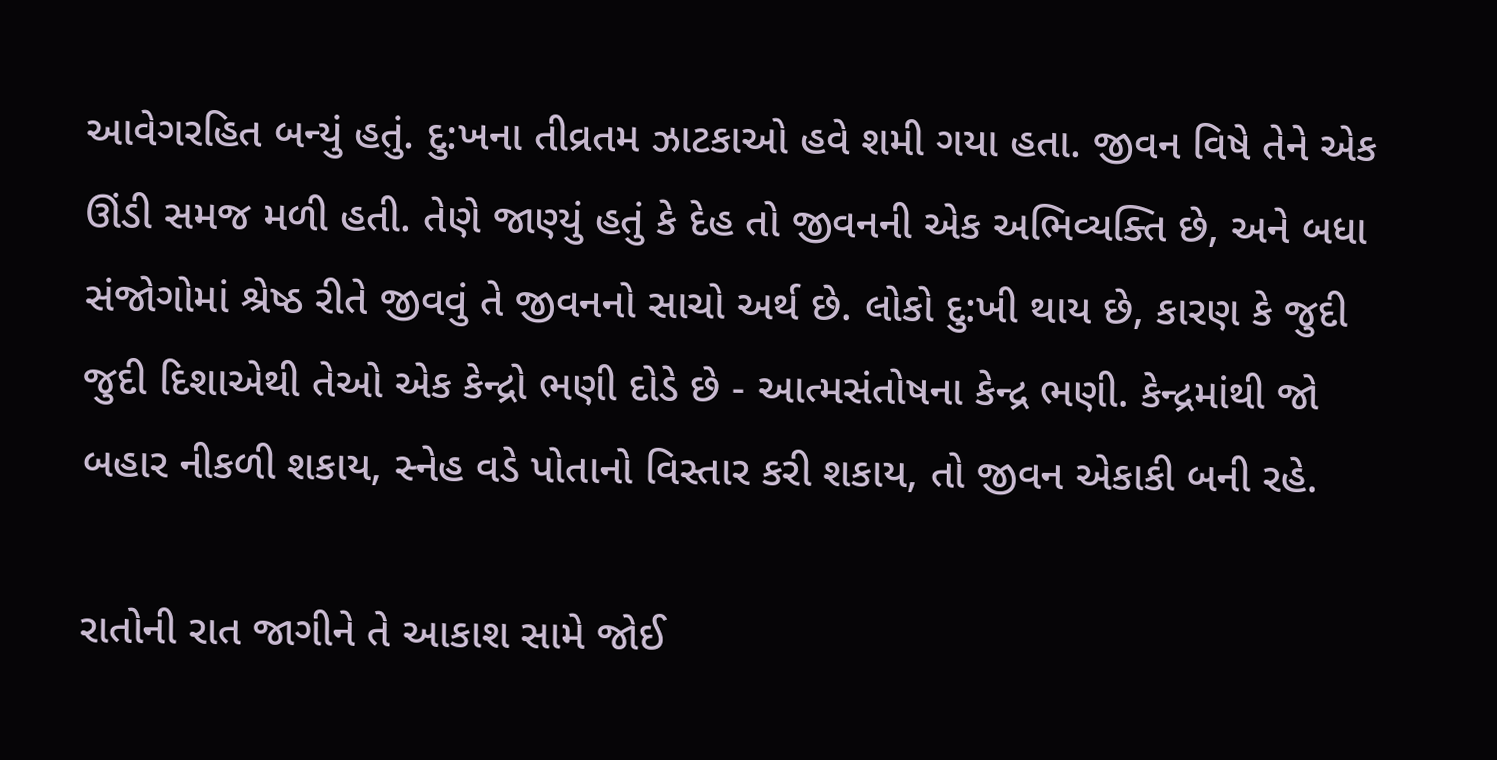આવેગરહિત બન્યું હતું. દુ:ખના તીવ્રતમ ઝાટકાઓ હવે શમી ગયા હતા. જીવન વિષે તેને એક ઊંડી સમજ મળી હતી. તેણે જાણ્યું હતું કે દેહ તો જીવનની એક અભિવ્યક્તિ છે, અને બધા સંજોગોમાં શ્રેષ્ઠ રીતે જીવવું તે જીવનનો સાચો અર્થ છે. લોકો દુ:ખી થાય છે, કારણ કે જુદી જુદી દિશાએથી તેઓ એક કેન્દ્રો ભણી દોડે છે - આત્મસંતોષના કેન્દ્ર ભણી. કેન્દ્રમાંથી જો બહાર નીકળી શકાય, સ્નેહ વડે પોતાનો વિસ્તાર કરી શકાય, તો જીવન એકાકી બની રહે.

રાતોની રાત જાગીને તે આકાશ સામે જોઈ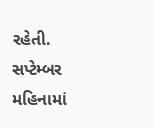રહેતી. સપ્ટેમ્બર મહિનામાં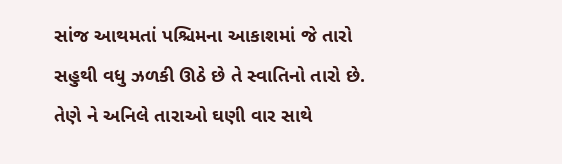સાંજ આથમતાં પશ્ચિમના આકાશમાં જે તારો સહુથી વધુ ઝળકી ઊઠે છે તે સ્વાતિનો તારો છે. તેણે ને અનિલે તારાઓ ઘણી વાર સાથે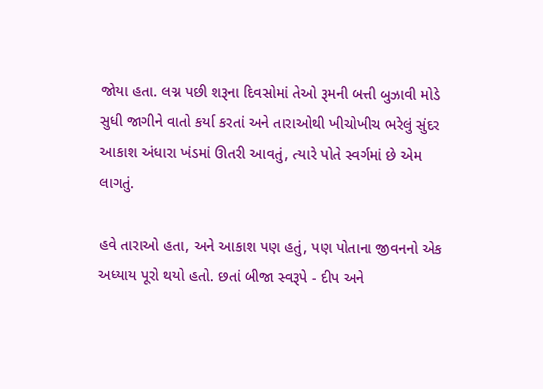જોયા હતા. લગ્ન પછી શરૂના દિવસોમાં તેઓ રૂમની બત્તી બુઝાવી મોડે સુધી જાગીને વાતો કર્યા કરતાં અને તારાઓથી ખીચોખીચ ભરેલું સુંદર આકાશ અંધારા ખંડમાં ઊતરી આવતું, ત્યારે પોતે સ્વર્ગમાં છે એમ લાગતું.

હવે તારાઓ હતા, અને આકાશ પણ હતું, પણ પોતાના જીવનનો એક અધ્યાય પૂરો થયો હતો. છતાં બીજા સ્વરૂપે - દીપ અને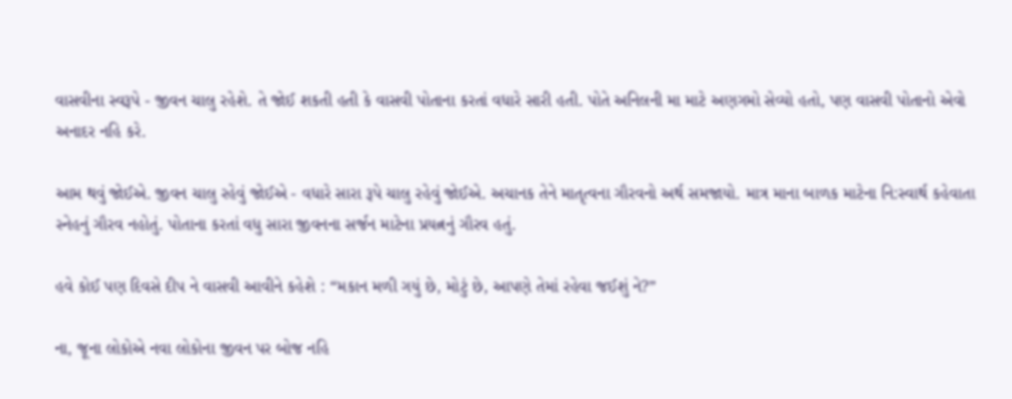વાસવીના સ્વરૂપે - જીવન ચાલુ રહેશે. તે જોઈ શકતી હતી કે વાસવી પોતાના કરતાં વધારે સારી હતી. પોતે અનિલની મા માટે અણગમો સેવ્યો હતો, પણ વાસવી પોતાનો એવો અનાદર નહિ કરે.

આમ થવું જોઈએ. જીવન ચાલુ રહેવું જોઈએ - વધારે સારા રૂપે ચાલુ રહેવું જોઈએ. અચાનક તેને માતૃત્વના ગૌરવનો અર્થ સમજાયો. માત્ર માના બાળક માટેના નિ:સ્વાર્થ કહેવાતા સ્નેહનું ગૌરવ નહોતું. પોતાના કરતાં વધુ સારા જીવનના સર્જન માટેના પ્રયત્નનું ગૌરવ હતું.

હવે કોઈ પણ દિવસે દીપ ને વાસવી આવીને કહેશે : “મકાન મળી ગયું છે, મોટું છે, આપણે તેમાં રહેવા જઈશું ને?”

ના, જૂના લોકોએ નવા લોકોના જીવન પર બોજ નહિ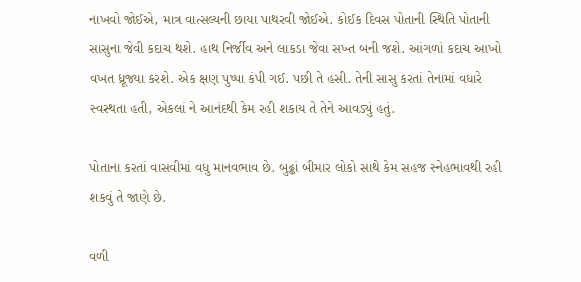નાખવો જોઈએ, માત્ર વાત્સલ્યની છાયા પાથરવી જોઈએ. કોઈક દિવસ પોતાની સ્થિતિ પોતાની સાસુના જેવી કદાચ થશે. હાથ નિર્જીવ અને લાકડા જેવા સખ્ત બની જશે. આંગળાં કદાચ આખો વખત ધ્રૂજ્યા કરશે. એક ક્ષણ પુષ્પા કંપી ગઈ. પછી તે હસી. તેની સાસુ કરતાં તેનામાં વધારે સ્વસ્થતા હતી, એકલાં ને આનંદથી કેમ રહી શકાય તે તેને આવડ્યું હતું.

પોતાના કરતાં વાસવીમાં વધુ માનવભાવ છે. બુઢ્ઢાં બીમાર લોકો સાથે કેમ સહજ સ્નેહભાવથી રહી શકવું તે જાણે છે.

વળી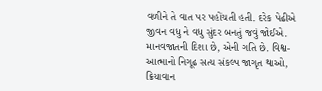વળીને તે વાત પર પહોંચતી હતી. દરેક પેઢીએ જીવન વધુ ને વધુ સુંદર બનતું જવું જોઈએ. માનવજાતની દિશા છે, એની ગતિ છે. વિશ્વ-આત્માનો નિગૂઢ સત્ય સંકલ્પ જાગૃત થાઓ, ક્રિયાવાન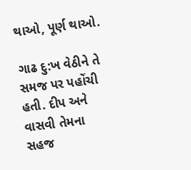થાઓ, પૂર્ણ થાઓ.

ગાઢ દુ:ખ વેઠીને તે સમજ પર પહોંચી હતી. દીપ અને વાસવી તેમના સહજ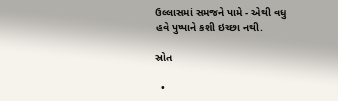ઉલ્લાસમાં સમજને પામે - એથી વધુ હવે પુષ્પાને કશી ઇચ્છા નથી.

સ્રોત

  •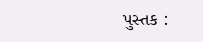પુસ્તક :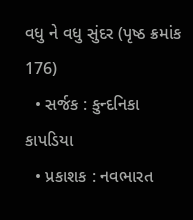વધુ ને વધુ સુંદર (પૃષ્ઠ ક્રમાંક 176)
  • સર્જક : કુન્દનિકા કાપડિયા
  • પ્રકાશક : નવભારત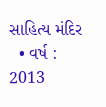સાહિત્ય મંદિર
  • વર્ષ : 2013